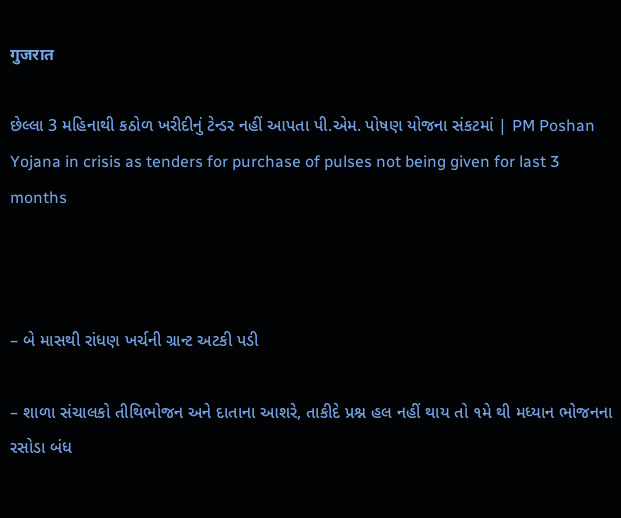गुजरात

છેલ્લા 3 મહિનાથી કઠોળ ખરીદીનું ટેન્ડર નહીં આપતા પી.એમ. પોષણ યોજના સંકટમાં | PM Poshan Yojana in crisis as tenders for purchase of pulses not being given for last 3 months



– બે માસથી રાંધણ ખર્ચની ગ્રાન્ટ અટકી પડી

– શાળા સંચાલકો તીથિભોજન અને દાતાના આશરે, તાકીદે પ્રશ્ન હલ નહીં થાય તો ૧મે થી મધ્યાન ભોજનના રસોડા બંધ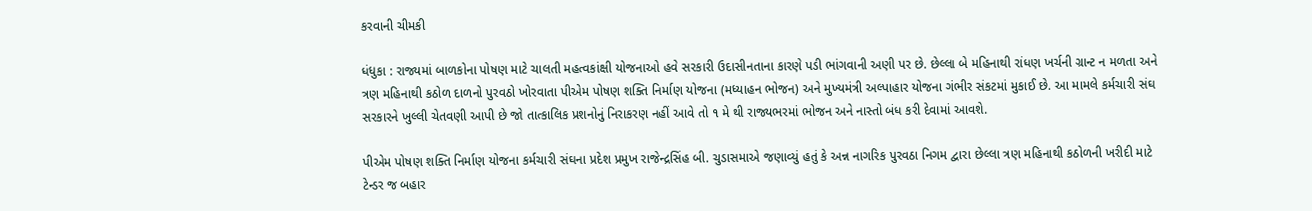કરવાની ચીમકી

ધંધુકા : રાજ્યમાં બાળકોના પોષણ માટે ચાલતી મહત્વકાંક્ષી યોજનાઓ હવે સરકારી ઉદાસીનતાના કારણે પડી ભાંગવાની અણી પર છે. છેલ્લા બે મહિનાથી રાંધણ ખર્ચની ગ્રાન્ટ ન મળતા અને ત્રણ મહિનાથી કઠોળ દાળનો પુરવઠો ખોરવાતા પીએમ પોષણ શક્તિ નિર્માણ યોજના (મધ્યાહન ભોજન) અને મુખ્યમંત્રી અલ્પાહાર યોજના ગંભીર સંકટમાં મુકાઈ છે. આ મામલે કર્મચારી સંઘ સરકારને ખુલ્લી ચેતવણી આપી છે જો તાત્કાલિક પ્રશનોનું નિરાકરણ નહીં આવે તો ૧ મે થી રાજ્યભરમાં ભોજન અને નાસ્તો બંધ કરી દેવામાં આવશે.

પીએમ પોષણ શક્તિ નિર્માણ યોજના કર્મચારી સંઘના પ્રદેશ પ્રમુખ રાજેન્દ્રસિંહ બી. ચુડાસમાએ જણાવ્યું હતું કે અન્ન નાગરિક પુરવઠા નિગમ દ્વારા છેલ્લા ત્રણ મહિનાથી કઠોળની ખરીદી માટે ટેન્ડર જ બહાર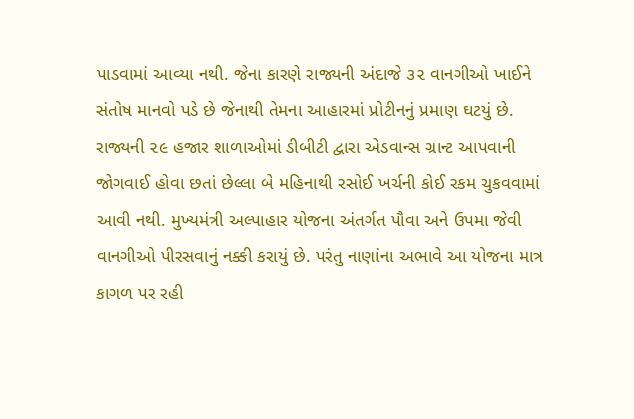પાડવામાં આવ્યા નથી. જેના કારણે રાજ્યની અંદાજે ૩૨ વાનગીઓ ખાઈને સંતોષ માનવો પડે છે જેનાથી તેમના આહારમાં પ્રોટીનનું પ્રમાણ ઘટયું છે. રાજ્યની ૨૯ હજાર શાળાઓમાં ડીબીટી દ્વારા એડવાન્સ ગ્રાન્ટ આપવાની જોગવાઈ હોવા છતાં છેલ્લા બે મહિનાથી રસોઈ ખર્ચની કોઈ રકમ ચુકવવામાં આવી નથી. મુખ્યમંત્રી અલ્પાહાર યોજના અંતર્ગત પૌવા અને ઉપમા જેવી વાનગીઓ પીરસવાનું નક્કી કરાયું છે. પરંતુ નાણાંના અભાવે આ યોજના માત્ર કાગળ પર રહી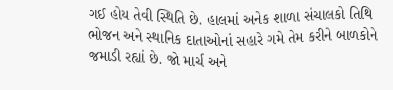ગઈ હોય તેવી સ્થિતિ છે. હાલમાં અનેક શાળા સંચાલકો તિથિ ભોજન અને સ્થાનિક દાતાઓનાં સહારે ગમે તેમ કરીને બાળકોને જમાડી રહ્યાં છે. જો માર્ચ અને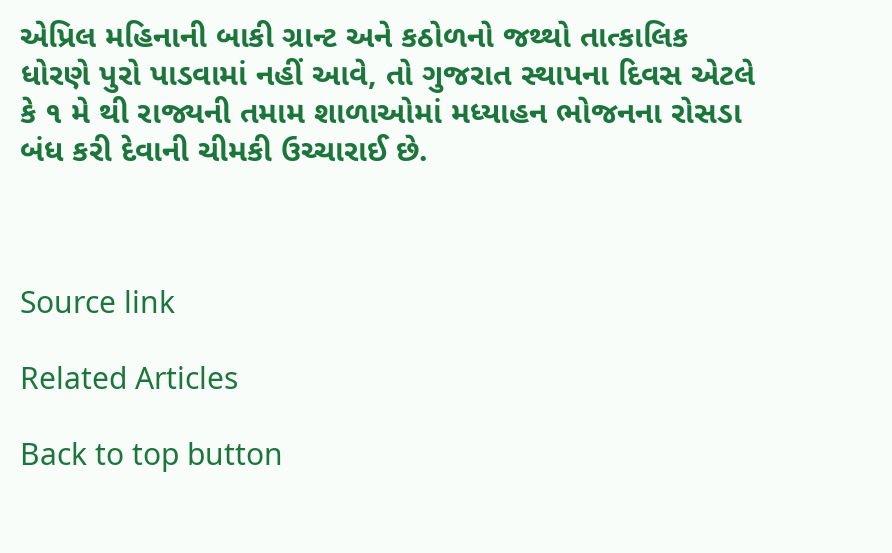એપ્રિલ મહિનાની બાકી ગ્રાન્ટ અને કઠોળનો જથ્થો તાત્કાલિક ધોરણે પુરો પાડવામાં નહીં આવે, તો ગુજરાત સ્થાપના દિવસ એટલે કે ૧ મે થી રાજ્યની તમામ શાળાઓમાં મધ્યાહન ભોજનના રોસડા બંધ કરી દેવાની ચીમકી ઉચ્ચારાઈ છે.



Source link

Related Articles

Back to top button